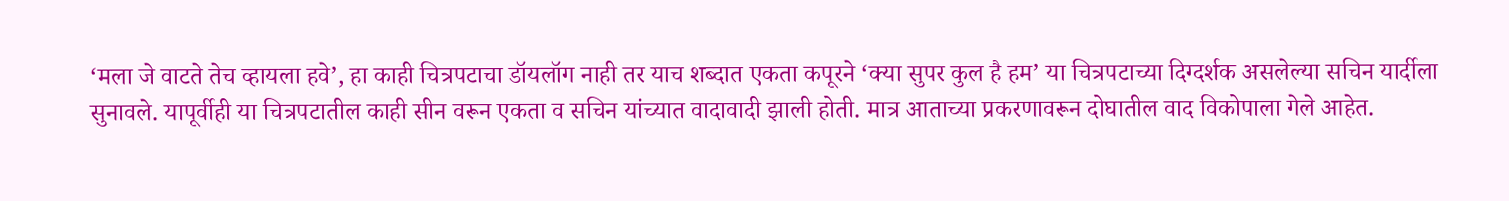‘मला जे वाटते तेच व्हायला हवे’, हा काही चित्रपटाचा डॉयलॉग नाही तर याच शब्दात एकता कपूरने ‘क्या सुपर कुल है हम’ या चित्रपटाच्या दिग्दर्शक असलेल्या सचिन यार्दीला सुनावले. यापूर्वीही या चित्रपटातील काही सीन वरून एकता व सचिन यांच्यात वादावादी झाली होती. मात्र आताच्या प्रकरणावरून दोघातील वाद विकोपाला गेले आहेत.